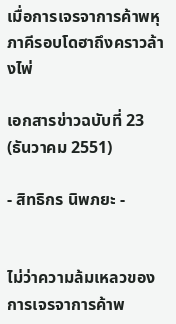เมื่อการเจรจาการค้าพหุภาคีรอบโดฮาถึงคราวล้างไพ่

เอกสารข่าวฉบับที่ 23 (ธันวาคม 2551)

- สิทธิกร นิพภยะ -


ไม่ว่าความล้มเหลวของการเจรจาการค้าพ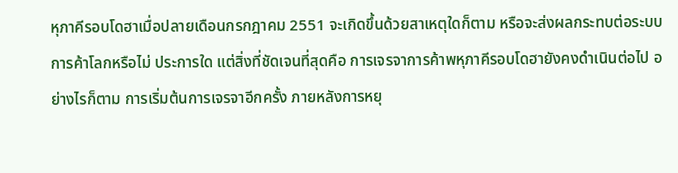หุภาคีรอบโดฮาเมื่อปลายเดือนกรกฎาคม 2551 จะเกิดขึ้นด้วยสาเหตุใดก็ตาม หรือจะส่งผลกระทบต่อระบบการค้าโลกหรือไม่ ประการใด แต่สิ่งที่ชัดเจนที่สุดคือ การเจรจาการค้าพหุภาคีรอบโดฮายังคงดำเนินต่อไป อย่างไรก็ตาม การเริ่มต้นการเจรจาอีกครั้ง ภายหลังการหยุ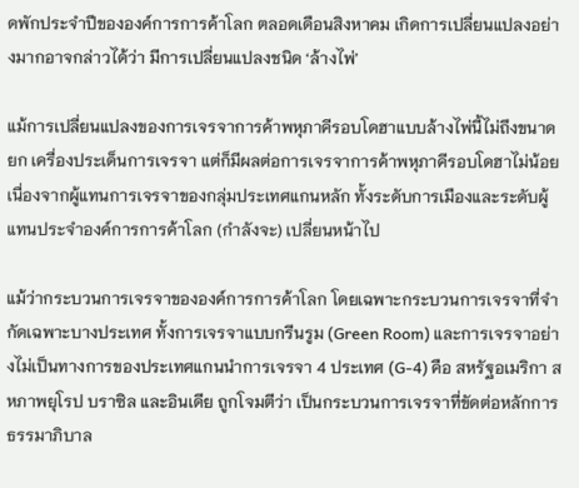ดพักประจำปีขององค์การการค้าโลก ตลอดเดือนสิงหาคม เกิดการเปลี่ยนแปลงอย่างมากอาจกล่าวได้ว่า มีการเปลี่ยนแปลงชนิด ‘ล้างไพ่’

แม้การเปลี่ยนแปลงของการเจรจาการค้าพหุภาคีรอบโดฮาแบบล้างไพ่นี้ไม่ถึงขนาดยก เครื่องประเด็นการเจรจา แต่ก็มีผลต่อการเจรจาการค้าพหุภาคีรอบโดฮาไม่น้อย เนื่องจากผู้แทนการเจรจาของกลุ่มประเทศแกนหลัก ทั้งระดับการเมืองและระดับผู้แทนประจำองค์การการค้าโลก (กำลังจะ) เปลี่ยนหน้าไป

แม้ว่ากระบวนการเจรจาขององค์การการค้าโลก โดยเฉพาะกระบวนการเจรจาที่จำกัดเฉพาะบางประเทศ ทั้งการเจรจาแบบกรีนรูม (Green Room) และการเจรจาอย่างไม่เป็นทางการของประเทศแกนนำการเจรจา 4 ประเทศ (G-4) คือ สหรัฐอเมริกา สหภาพยุโรป บราซิล และอินเดีย ถูกโจมตีว่า เป็นกระบวนการเจรจาที่ขัดต่อหลักการธรรมาภิบาล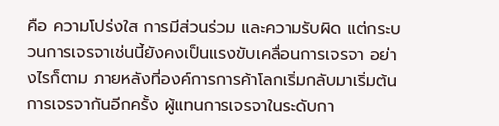คือ ความโปร่งใส การมีส่วนร่วม และความรับผิด แต่กระบวนการเจรจาเช่นนี้ยังคงเป็นแรงขับเคลื่อนการเจรจา อย่างไรก็ตาม ภายหลังที่องค์การการค้าโลกเริ่มกลับมาเริ่มต้นการเจรจากันอีกครั้ง ผู้แทนการเจรจาในระดับกา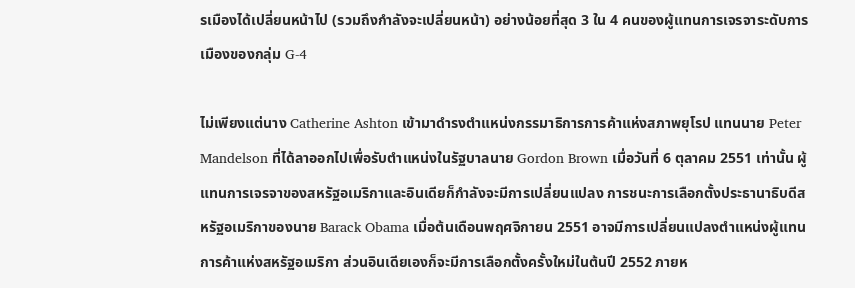รเมืองได้เปลี่ยนหน้าไป (รวมถึงกำลังจะเปลี่ยนหน้า) อย่างน้อยที่สุด 3 ใน 4 คนของผู้แทนการเจรจาระดับการเมืองของกลุ่ม G-4

ไม่เพียงแต่นาง Catherine Ashton เข้ามาดำรงตำแหน่งกรรมาธิการการค้าแห่งสภาพยุโรป แทนนาย Peter Mandelson ที่ได้ลาออกไปเพื่อรับตำแหน่งในรัฐบาลนาย Gordon Brown เมื่อวันที่ 6 ตุลาคม 2551 เท่านั้น ผู้แทนการเจรจาของสหรัฐอเมริกาและอินเดียก็กำลังจะมีการเปลี่ยนแปลง การชนะการเลือกตั้งประธานาธิบดีสหรัฐอเมริกาของนาย Barack Obama เมื่อต้นเดือนพฤศจิกายน 2551 อาจมีการเปลี่ยนแปลงตำแหน่งผู้แทนการค้าแห่งสหรัฐอเมริกา ส่วนอินเดียเองก็จะมีการเลือกตั้งครั้งใหม่ในต้นปี 2552 ภายห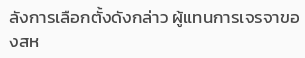ลังการเลือกตั้งดังกล่าว ผู้แทนการเจรจาของสห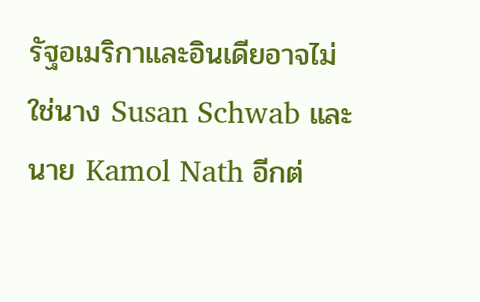รัฐอเมริกาและอินเดียอาจไม่ใช่นาง Susan Schwab และนาย Kamol Nath อีกต่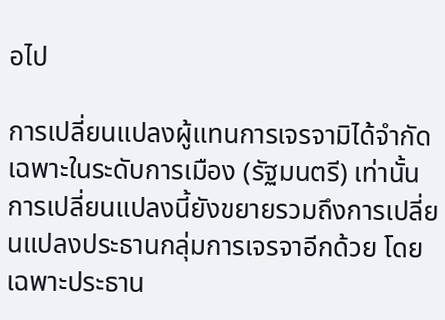อไป

การเปลี่ยนแปลงผู้แทนการเจรจามิได้จำกัด เฉพาะในระดับการเมือง (รัฐมนตรี) เท่านั้น การเปลี่ยนแปลงนี้ยังขยายรวมถึงการเปลี่ยนแปลงประธานกลุ่มการเจรจาอีกด้วย โดยเฉพาะประธาน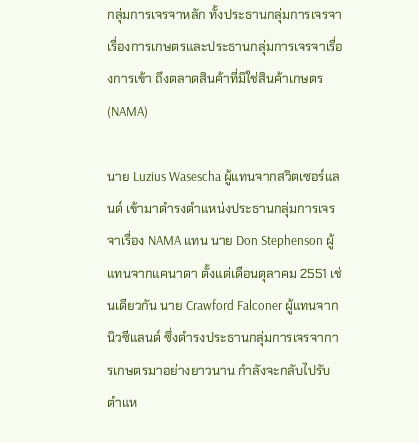กลุ่มการเจรจาหลัก ทั้งประธานกลุ่มการเจรจาเรื่องการเกษตรและประธานกลุ่มการเจรจาเรื่องการเข้า ถึงตลาดสินค้าที่มิใช่สินค้าเกษตร (NAMA)

นาย Luzius Wasescha ผู้แทนจากสวิตเซอร์แลนด์ เข้ามาดำรงตำแหน่งประธานกลุ่มการเจรจาเรื่อง NAMA แทน นาย Don Stephenson ผู้แทนจากแคนาดา ตั้งแต่เดือนตุลาคม 2551 เช่นเดียวกัน นาย Crawford Falconer ผู้แทนจากนิวซีแลนด์ ซึ่งดำรงประธานกลุ่มการเจรจาการเกษตรมาอย่างยาวนาน กำลังจะกลับไปรับตำแห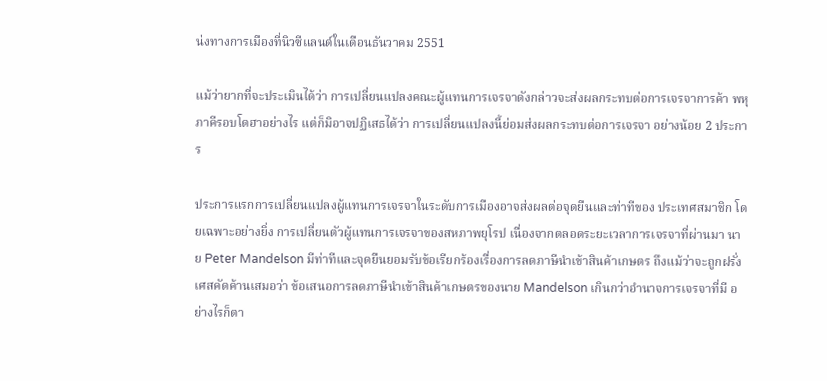น่งทางการเมืองที่นิวซีแลนด์ในเดือนธันวาคม 2551

แม้ว่ายากที่จะประเมินได้ว่า การเปลี่ยนแปลงคณะผู้แทนการเจรจาดังกล่าวจะส่งผลกระทบต่อการเจรจาการค้า พหุภาคีรอบโดฮาอย่างไร แต่ก็มิอาจปฏิเสธได้ว่า การเปลี่ยนแปลงนี้ย่อมส่งผลกระทบต่อการเจรจา อย่างน้อย 2 ประการ

ประการแรกการเปลี่ยนแปลงผู้แทนการเจรจาในระดับการเมืองอาจส่งผลต่อจุดยืนและท่าทีของ ประเทศสมาชิก โดยเฉพาะอย่างยิ่ง การเปลี่ยนตัวผู้แทนการเจรจาของสหภาพยุโรป เนื่องจากตลอดระยะเวลาการเจรจาที่ผ่านมา นาย Peter Mandelson มีท่าทีและจุดยืนยอมรับข้อเรียกร้องเรื่องการลดภาษีนำเข้าสินค้าเกษตร ถึงแม้ว่าจะถูกฝรั่งเศสคัดค้านเสมอว่า ข้อเสนอการลดภาษีนำเข้าสินค้าเกษตรของนาย Mandelson เกินกว่าอำนาจการเจรจาที่มี อย่างไรก็ตา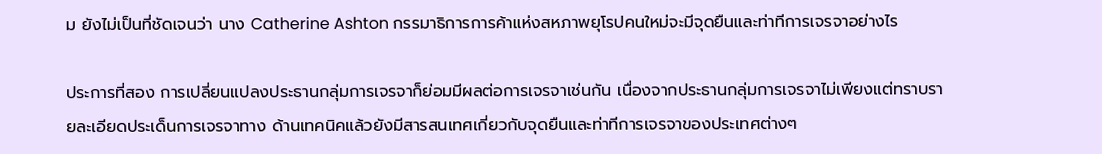ม ยังไม่เป็นที่ชัดเจนว่า นาง Catherine Ashton กรรมาธิการการค้าแห่งสหภาพยุโรปคนใหม่จะมีจุดยืนและท่าทีการเจรจาอย่างไร

ประการที่สอง การเปลี่ยนแปลงประธานกลุ่มการเจรจาก็ย่อมมีผลต่อการเจรจาเช่นกัน เนื่องจากประธานกลุ่มการเจรจาไม่เพียงแต่ทราบรายละเอียดประเด็นการเจรจาทาง ด้านเทคนิคแล้วยังมีสารสนเทศเกี่ยวกับจุดยืนและท่าทีการเจรจาของประเทศต่างๆ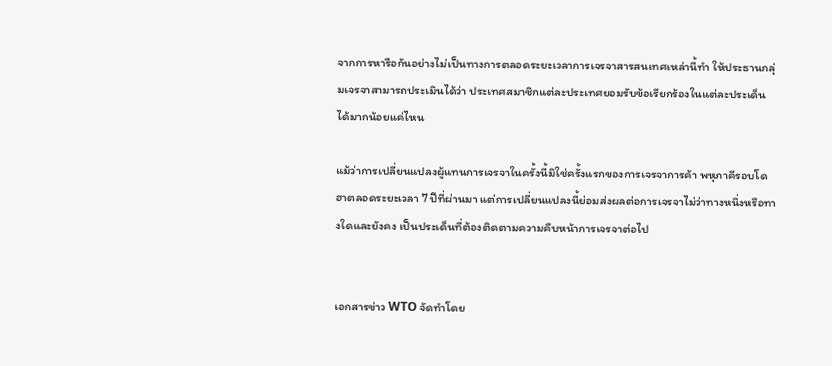จากการหารือกันอย่างไม่เป็นทางการตลอดระยะเวลาการเจรจาสารสนเทศเหล่านี้ทำ ให้ประธานกลุ่มเจรจาสามารถประเมินได้ว่า ประเทศสมาชิกแต่ละประเทศยอมรับข้อเรียกร้องในแต่ละประเด็นได้มากน้อยแค่ไหน

แม้ว่าการเปลี่ยนแปลงผู้แทนการเจรจาในครั้งนี้มิใช่ครั้งแรกของการเจรจาการค้า พหุภาคีรอบโดฮาตลอดระยะเวลา 7 ปีที่ผ่านมา แต่การเปลี่ยนแปลงนี้ย่อมส่งผลต่อการเจรจาไม่ว่าทางหนึ่งหรือทางใดและยังคง เป็นประเด็นที่ต้องติดตามความคืบหน้าการเจรจาต่อไป


เอกสารข่าว WTO จัดทำโดย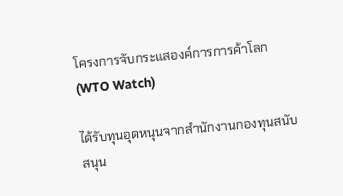โครงการจับกระแสองค์การการค้าโลก (WTO Watch)

ได้รับทุนอุดหนุนจากสำนักงานกองทุนสนับสนุน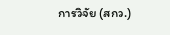การวิจัย (สกว.)